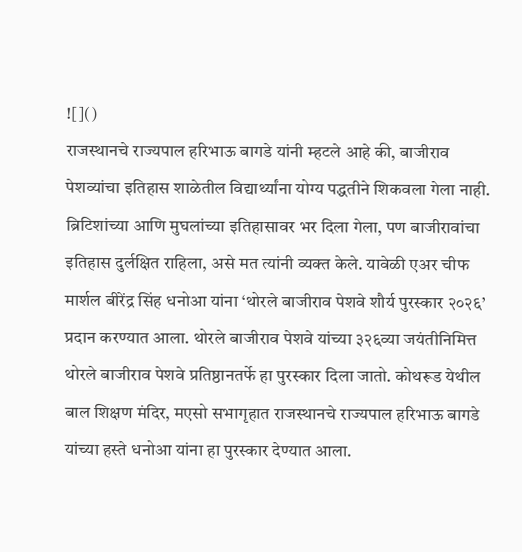![]()
राजस्थानचे राज्यपाल हरिभाऊ बागडे यांनी म्हटले आहे की, बाजीराव पेशव्यांचा इतिहास शाळेतील विद्यार्थ्यांना योग्य पद्धतीने शिकवला गेला नाही. ब्रिटिशांच्या आणि मुघलांच्या इतिहासावर भर दिला गेला, पण बाजीरावांचा इतिहास दुर्लक्षित राहिला, असे मत त्यांनी व्यक्त केले. यावेळी एअर चीफ मार्शल बीरेंद्र सिंह धनोआ यांना ‘थोरले बाजीराव पेशवे शौर्य पुरस्कार २०२६’ प्रदान करण्यात आला. थोरले बाजीराव पेशवे यांच्या ३२६व्या जयंतीनिमित्त थोरले बाजीराव पेशवे प्रतिष्ठानतर्फे हा पुरस्कार दिला जातो. कोथरूड येथील बाल शिक्षण मंदिर, मएसो सभागृहात राजस्थानचे राज्यपाल हरिभाऊ बागडे यांच्या हस्ते धनोआ यांना हा पुरस्कार देण्यात आला.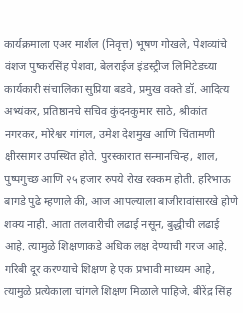कार्यक्रमाला एअर मार्शल (निवृत्त) भूषण गोखले, पेशव्यांचे वंशज पुष्करसिंह पेशवा, बेलराईज इंडस्ट्रीज लिमिटेडच्या कार्यकारी संचालिका सुप्रिया बडवे, प्रमुख वक्ते डॉ. आदित्य अभ्यंकर, प्रतिष्ठानचे सचिव कुंदनकुमार साठे, श्रीकांत नगरकर, मोरेश्वर गांगल, उमेश देशमुख आणि चिंतामणी क्षीरसागर उपस्थित होते. पुरस्कारात सन्मानचिन्ह, शाल, पुष्पगुच्छ आणि २५ हजार रुपये रोख रक्कम होती. हरिभाऊ बागडे पुढे म्हणाले की, आज आपल्याला बाजीरावांसारखे होणे शक्य नाही. आता तलवारीची लढाई नसून, बुद्धीची लढाई आहे. त्यामुळे शिक्षणाकडे अधिक लक्ष देण्याची गरज आहे. गरिबी दूर करण्याचे शिक्षण हे एक प्रभावी माध्यम आहे, त्यामुळे प्रत्येकाला चांगले शिक्षण मिळाले पाहिजे. बीरेंद्र सिंह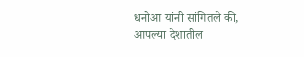धनोआ यांनी सांगितले की, आपल्या देशातील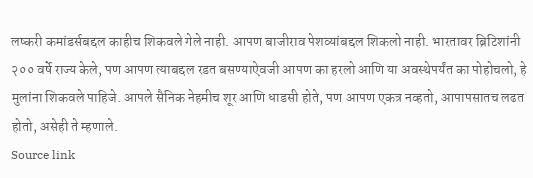लष्करी कमांडर्सबद्दल काहीच शिकवले गेले नाही. आपण बाजीराव पेशव्यांबद्दल शिकलो नाही. भारतावर ब्रिटिशांनी २०० वर्षे राज्य केले, पण आपण त्याबद्दल रडत बसण्याऐवजी आपण का हरलो आणि या अवस्थेपर्यंत का पोहोचलो, हे मुलांना शिकवले पाहिजे. आपले सैनिक नेहमीच शूर आणि धाडसी होते, पण आपण एकत्र नव्हतो, आपापसातच लढत होतो, असेही ते म्हणाले.
Source link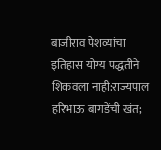बाजीराव पेशव्यांचा इतिहास योग्य पद्धतीने शिकवला नाही:राज्यपाल हरिभाऊ बागडेंची खंत;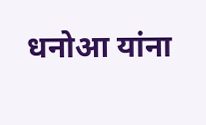धनोआ यांना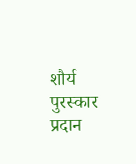शौर्य पुरस्कार प्रदान